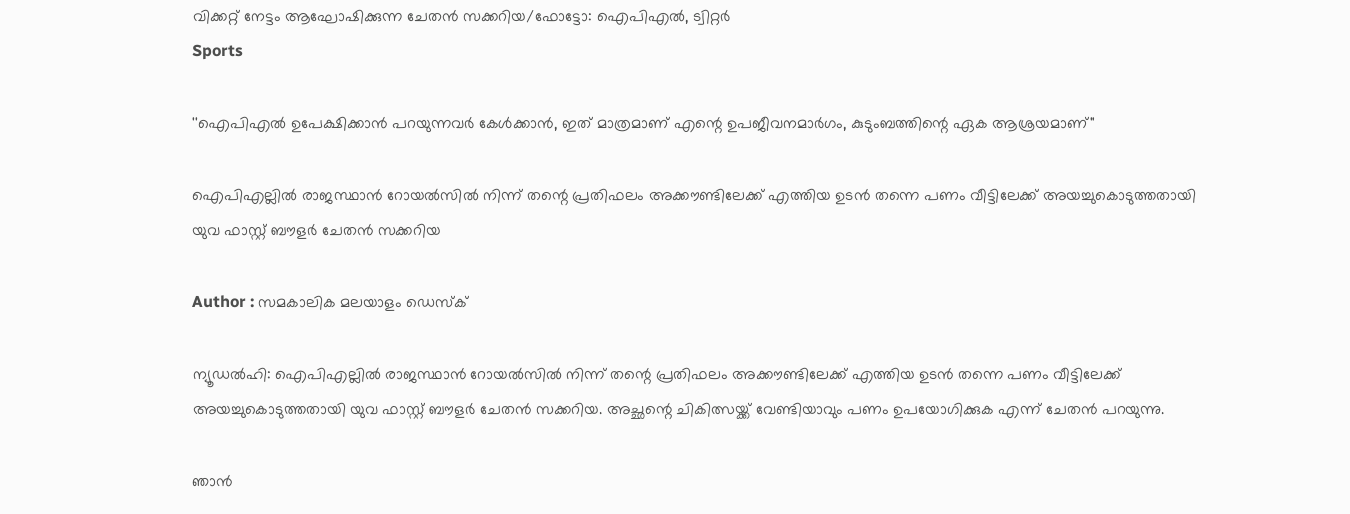വിക്കറ്റ് നേട്ടം ആഘോഷിക്കുന്ന ചേതന്‍ സക്കറിയ/ഫോട്ടോ: ഐപിഎല്‍, ട്വിറ്റര്‍
Sports

''ഐപിഎൽ ഉപേക്ഷിക്കാൻ പറയുന്നവർ കേൾക്കാൻ, ഇത് മാത്രമാണ് എന്റെ ഉപജീവനമാർഗം, കുടുംബത്തിന്റെ ഏക ആശ്രയമാണ്"

ഐപിഎല്ലിൽ രാജസ്ഥാൻ റോയൽസിൽ നിന്ന് തന്റെ പ്രതിഫലം അക്കൗണ്ടിലേക്ക് എത്തിയ ഉടൻ തന്നെ പണം വീട്ടിലേക്ക് അയച്ചുകൊടുത്തതായി യുവ ഫാസ്റ്റ് ബൗളർ ചേതൻ സക്കറിയ

Author : സമകാലിക മലയാളം ഡെസ്ക്

ന്യൂഡൽഹി: ഐപിഎല്ലിൽ രാജസ്ഥാൻ റോയൽസിൽ നിന്ന് തന്റെ പ്രതിഫലം അക്കൗണ്ടിലേക്ക് എത്തിയ ഉടൻ തന്നെ പണം വീട്ടിലേക്ക് അയച്ചുകൊടുത്തതായി യുവ ഫാസ്റ്റ് ബൗളർ ചേതൻ സക്കറിയ. അച്ഛന്റെ ചികിത്സയ്ക്ക് വേണ്ടിയാവും പണം ഉപയോഗിക്കുക എന്ന് ചേതൻ പറയുന്നു.

ഞാൻ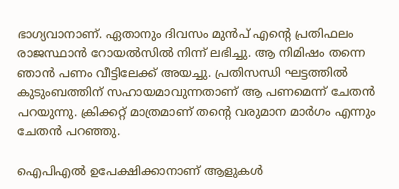ഭാഗ്യവാനാണ്. ഏതാനും ദിവസം മുൻപ് എന്റെ പ്രതിഫലം രാജസ്ഥാൻ റോയൽസിൽ നിന്ന് ലഭിച്ചു. ആ നിമിഷം തന്നെ ഞാൻ പണം വീട്ടിലേക്ക് അയച്ചു. പ്രതിസന്ധി ഘട്ടത്തിൽ കുടുംബത്തിന് സഹായമാവുന്നതാണ് ആ പണമെന്ന് ചേതൻ പറയുന്നു. ക്രിക്കറ്റ് മാത്രമാണ് തന്റെ വരുമാന മാർഗം എന്നും ചേതൻ പറഞ്ഞു.

ഐപിഎൽ ഉപേക്ഷിക്കാനാണ് ആളുകൾ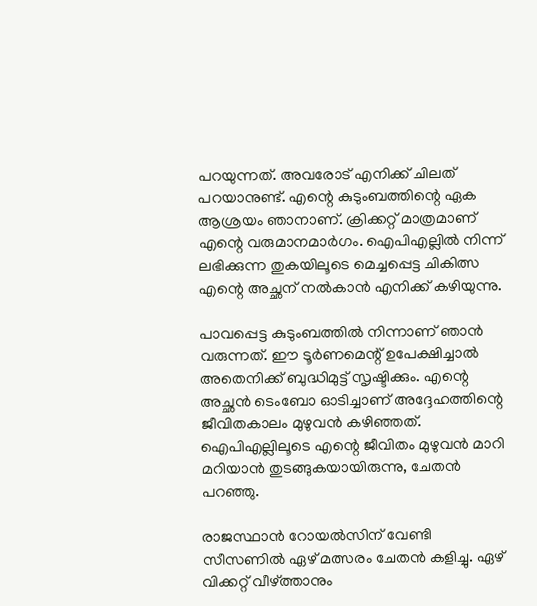പറയുന്നത്. അവരോട് എനിക്ക് ചിലത് പറയാനുണ്ട്. എന്റെ കുടുംബത്തിന്റെ ഏക ആശ്രയം ഞാനാണ്. ക്രിക്കറ്റ് മാത്രമാണ് എന്റെ വരുമാനമാർഗം. ഐപിഎല്ലിൽ നിന്ന് ലഭിക്കുന്ന തുകയിലൂടെ മെച്ചപ്പെട്ട ചികിത്സ എന്റെ അച്ഛന് നൽകാൻ എനിക്ക് കഴിയുന്നു.

പാവപ്പെട്ട കുടുംബത്തിൽ നിന്നാണ് ഞാൻ വരുന്നത്. ഈ ടൂർണമെന്റ് ഉപേക്ഷിച്ചാൽ അതെനിക്ക് ബുദ്ധിമുട്ട് സൃഷ്ടിക്കും. എന്റെ അച്ഛൻ ടെംബോ ഓടിച്ചാണ് അദ്ദേഹത്തിന്റെ ജീവിതകാലം മുഴുവൻ കഴിഞ്ഞത്. ഐപിഎല്ലിലൂടെ എന്റെ ജീവിതം മുഴുവൻ മാറി മറിയാൻ തുടങ്ങുകയായിരുന്നു, ചേതൻ പറഞ്ഞു.

രാജസ്ഥാൻ റോയൽസിന് വേണ്ടി സീസണിൽ ഏഴ് മത്സരം ചേതൻ കളിച്ചു. ഏഴ് വിക്കറ്റ് വീഴ്ത്താനും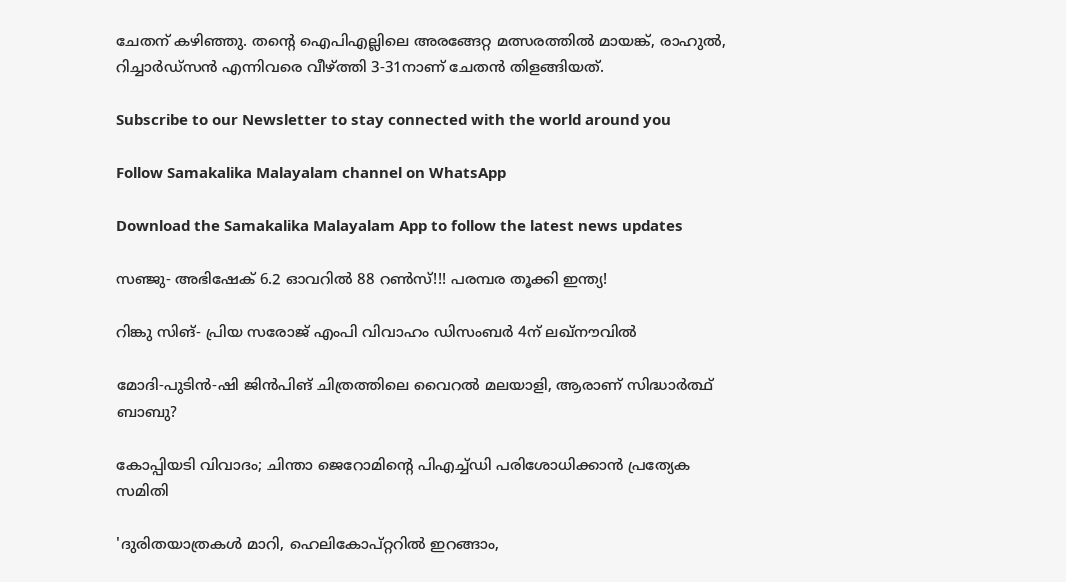ചേതന് കഴിഞ്ഞു. തന്റെ ഐപിഎല്ലിലെ അരങ്ങേറ്റ മത്സരത്തിൽ മായങ്ക്, രാഹുൽ, റിച്ചാർഡ്സൻ എന്നിവരെ വീഴ്ത്തി 3-31നാണ് ചേതൻ തിളങ്ങിയത്.

Subscribe to our Newsletter to stay connected with the world around you

Follow Samakalika Malayalam channel on WhatsApp

Download the Samakalika Malayalam App to follow the latest news updates

സഞ്ജു- അഭിഷേക് 6.2 ഓവറില്‍ 88 റണ്‍സ്!!! പരമ്പര തൂക്കി ഇന്ത്യ!

റിങ്കു സിങ്- പ്രിയ സരോജ് എംപി വിവാഹം ഡിസംബര്‍ 4ന് ലഖ്‌നൗവില്‍

മോദി-പുടിന്‍-ഷി ജിന്‍പിങ് ചിത്രത്തിലെ വൈറല്‍ മലയാളി, ആരാണ് സിദ്ധാര്‍ത്ഥ് ബാബു?

കോപ്പിയടി വിവാദം; ചിന്താ ജെറോമിന്റെ പിഎച്ച്ഡി പരിശോധിക്കാൻ പ്രത്യേക സമിതി

'ദുരിതയാത്രകള്‍ മാറി, ഹെലികോപ്റ്ററില്‍ ഇറങ്ങാം,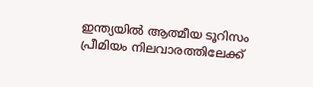ഇന്ത്യയില്‍ ആത്മീയ ടൂറിസം പ്രീമിയം നിലവാരത്തിലേക്ക്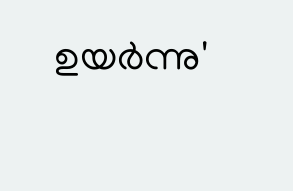ഉയര്‍ന്നു'